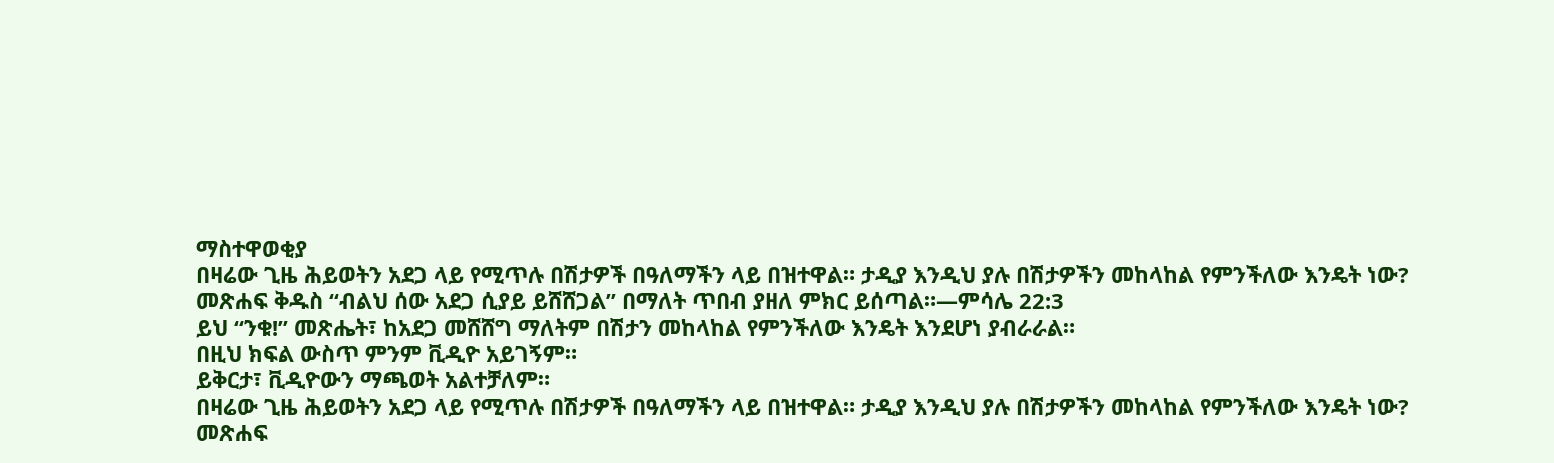ማስተዋወቂያ
በዛሬው ጊዜ ሕይወትን አደጋ ላይ የሚጥሉ በሽታዎች በዓለማችን ላይ በዝተዋል። ታዲያ እንዲህ ያሉ በሽታዎችን መከላከል የምንችለው እንዴት ነው?
መጽሐፍ ቅዱስ “ብልህ ሰው አደጋ ሲያይ ይሸሸጋል” በማለት ጥበብ ያዘለ ምክር ይሰጣል።—ምሳሌ 22:3
ይህ “ንቁ!” መጽሔት፣ ከአደጋ መሸሸግ ማለትም በሽታን መከላከል የምንችለው እንዴት እንደሆነ ያብራራል።
በዚህ ክፍል ውስጥ ምንም ቪዲዮ አይገኝም።
ይቅርታ፣ ቪዲዮውን ማጫወት አልተቻለም።
በዛሬው ጊዜ ሕይወትን አደጋ ላይ የሚጥሉ በሽታዎች በዓለማችን ላይ በዝተዋል። ታዲያ እንዲህ ያሉ በሽታዎችን መከላከል የምንችለው እንዴት ነው?
መጽሐፍ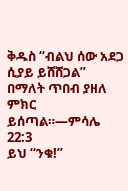ቅዱስ “ብልህ ሰው አደጋ ሲያይ ይሸሸጋል” በማለት ጥበብ ያዘለ ምክር ይሰጣል።—ምሳሌ 22:3
ይህ “ንቁ!”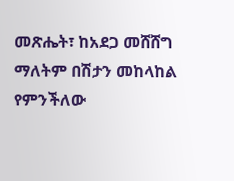መጽሔት፣ ከአደጋ መሸሸግ ማለትም በሽታን መከላከል የምንችለው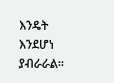እንዴት እንደሆነ ያብራራል።